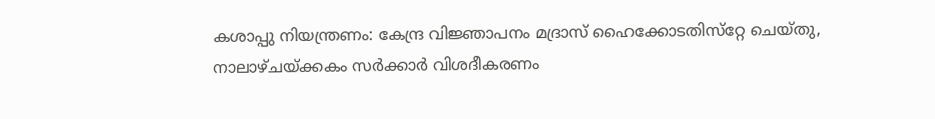കശാപ്പു നിയന്ത്രണം: കേന്ദ്ര വിജ്ഞാപനം മദ്രാസ് ഹൈക്കോടതിസ്‌റ്റേ ചെയ്തു, നാലാഴ്ചയ്ക്കകം സര്‍ക്കാര്‍ വിശദീകരണം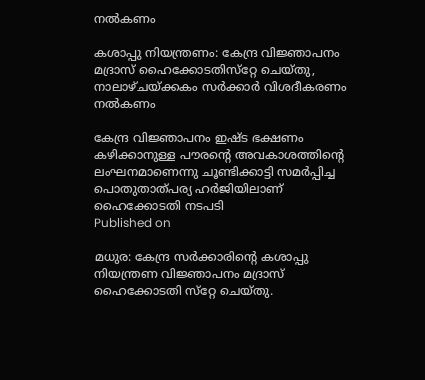നല്‍കണം

കശാപ്പു നിയന്ത്രണം: കേന്ദ്ര വിജ്ഞാപനം മദ്രാസ് ഹൈക്കോടതിസ്‌റ്റേ ചെയ്തു, നാലാഴ്ചയ്ക്കകം സര്‍ക്കാര്‍ വിശദീകരണം നല്‍കണം

കേന്ദ്ര വിജ്ഞാപനം ഇഷ്ട ഭക്ഷണം കഴിക്കാനുള്ള പൗരന്റെ അവകാശത്തിന്റെ ലംഘനമാണെന്നു ചൂണ്ടിക്കാട്ടി സമര്‍പ്പിച്ച പൊതുതാത്പര്യ ഹര്‍ജിയിലാണ് ഹൈക്കോടതി നടപടി
Published on

മധുര: കേന്ദ്ര സര്‍ക്കാരിന്റെ കശാപ്പു നിയന്ത്രണ വിജ്ഞാപനം മദ്രാസ് ഹൈക്കോടതി സ്‌റ്റേ ചെയ്തു.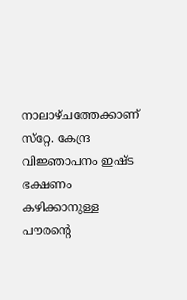നാലാഴ്ചത്തേക്കാണ് സ്‌റ്റേ. കേന്ദ്ര വിജ്ഞാപനം ഇഷ്ട ഭക്ഷണം കഴിക്കാനുള്ള പൗരന്റെ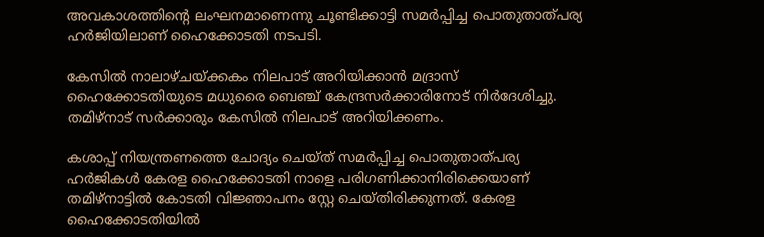അവകാശത്തിന്റെ ലംഘനമാണെന്നു ചൂണ്ടിക്കാട്ടി സമര്‍പ്പിച്ച പൊതുതാത്പര്യ ഹര്‍ജിയിലാണ് ഹൈക്കോടതി നടപടി.

കേസില്‍ നാലാഴ്ചയ്ക്കകം നിലപാട് അറിയിക്കാന്‍ മദ്രാസ് ഹൈക്കോടതിയുടെ മധുരൈ ബെഞ്ച് കേന്ദ്രസര്‍ക്കാരിനോട് നിര്‍ദേശിച്ചു. തമിഴ്‌നാട് സര്‍ക്കാരും കേസില്‍ നിലപാട് അറിയിക്കണം.

കശാപ്പ് നിയന്ത്രണത്തെ ചോദ്യം ചെയ്ത് സമര്‍പ്പിച്ച പൊതുതാത്പര്യ ഹര്‍ജികള്‍ കേരള ഹൈക്കോടതി നാളെ പരിഗണിക്കാനിരിക്കെയാണ് തമിഴ്‌നാട്ടില്‍ കോടതി വിജ്ഞാപനം സ്റ്റേ ചെയ്തിരിക്കുന്നത്. കേരള ഹൈക്കോടതിയില്‍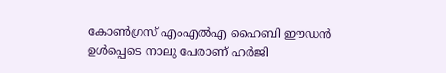കോണ്‍ഗ്രസ് എംഎല്‍എ ഹൈബി ഈഡന്‍ ഉള്‍പ്പെടെ നാലു പേരാണ് ഹര്‍ജി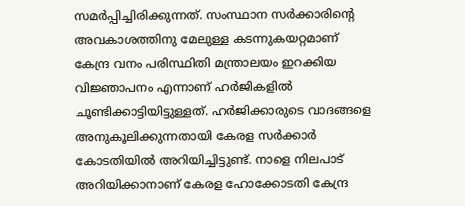സമര്‍പ്പിച്ചിരിക്കുന്നത്. സംസ്ഥാന സര്‍ക്കാരിന്റെ അവകാശത്തിനു മേലുള്ള കടന്നുകയറ്റമാണ് കേന്ദ്ര വനം പരിസ്ഥിതി മന്ത്രാലയം ഇറക്കിയ വിജ്ഞാപനം എന്നാണ് ഹര്‍ജികളില്‍ ചൂണ്ടിക്കാട്ടിയിട്ടുള്ളത്. ഹര്‍ജിക്കാരുടെ വാദങ്ങളെ അനുകൂലിക്കുന്നതായി കേരള സര്‍ക്കാര്‍ കോടതിയില്‍ അറിയിച്ചിട്ടുണ്ട്. നാളെ നിലപാട് അറിയിക്കാനാണ് കേരള ഹോക്കോടതി കേന്ദ്ര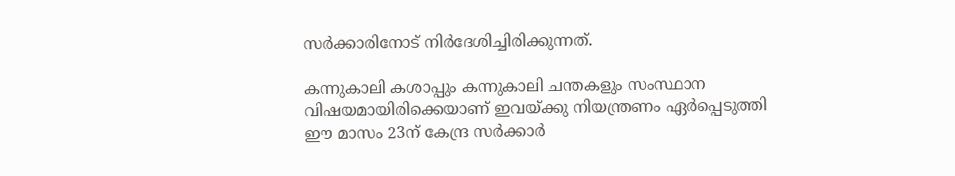സര്‍ക്കാരിനോട് നിര്‍ദേശിച്ചിരിക്കുന്നത്.

കന്നുകാലി കശാപ്പും കന്നുകാലി ചന്തകളും സംസ്ഥാന വിഷയമായിരിക്കെയാണ് ഇവയ്ക്കു നിയന്ത്രണം ഏര്‍പ്പെടുത്തി ഈ മാസം 23ന് കേന്ദ്ര സര്‍ക്കാര്‍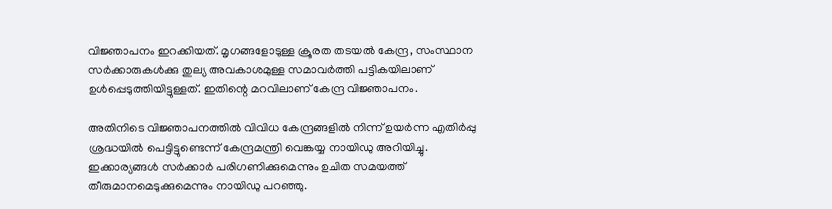വിജ്ഞാപനം ഇറക്കിയത്. മൃഗങ്ങളോടുള്ള ക്രൂരത തടയല്‍ കേന്ദ്ര, സംസ്ഥാന സര്‍ക്കാരുകള്‍ക്കു തുല്യ അവകാശമുള്ള സമാവര്‍ത്തി പട്ടികയിലാണ് ഉള്‍പ്പെടുത്തിയിട്ടുള്ളത്. ഇതിന്റെ മറവിലാണ് കേന്ദ്ര വിജ്ഞാപനം.

അതിനിടെ വിജ്ഞാപനത്തില്‍ വിവിധ കേന്ദ്രങ്ങളില്‍ നിന്ന് ഉയര്‍ന്ന എതിര്‍പ്പു ശ്രദ്ധയില്‍ പെട്ടിട്ടുണ്ടെന്ന് കേന്ദ്രമന്ത്രി വെങ്കയ്യ നായിഡു അറിയിച്ചു. ഇക്കാര്യങ്ങള്‍ സര്‍ക്കാര്‍ പരിഗണിക്കുമെന്നും ഉചിത സമയത്ത് തീരുമാനമെടുക്കുമെന്നും നായിഡു പറഞ്ഞു.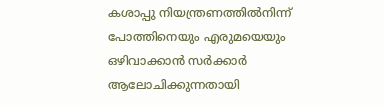കശാപ്പു നിയന്ത്രണത്തില്‍നിന്ന് പോത്തിനെയും എരുമയെയും ഒഴിവാക്കാന്‍ സര്‍ക്കാര്‍ ആലോചിക്കുന്നതായി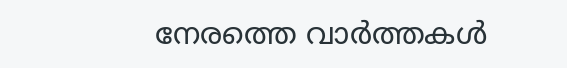നേരത്തെ വാര്‍ത്തകള്‍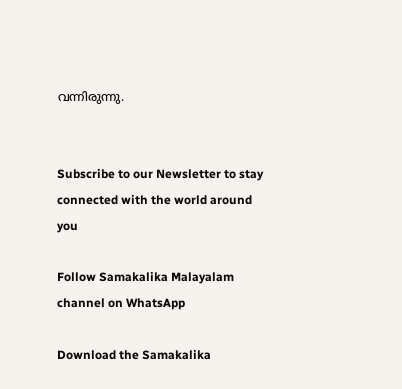വന്നിരുന്നു.


Subscribe to our Newsletter to stay connected with the world around you

Follow Samakalika Malayalam channel on WhatsApp

Download the Samakalika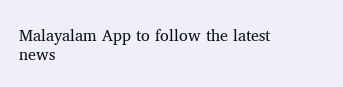Malayalam App to follow the latest news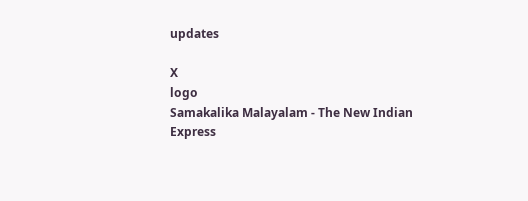updates

X
logo
Samakalika Malayalam - The New Indian Express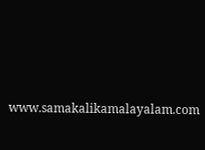www.samakalikamalayalam.com